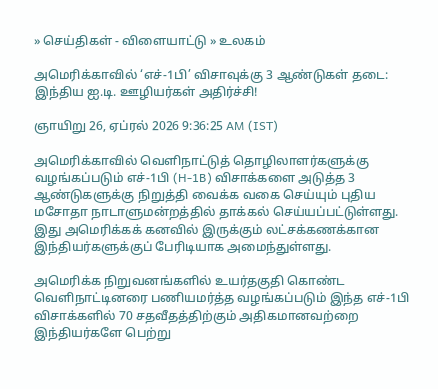» செய்திகள் - விளையாட்டு » உலகம்

அமெரிக்காவில் ‘எச்-1பி’ விசாவுக்கு 3 ஆண்டுகள் தடை: இந்திய ஐ.டி. ஊழியர்கள் அதிர்ச்சி!

ஞாயிறு 26, ஏப்ரல் 2026 9:36:25 AM (IST)

அமெரிக்காவில் வெளிநாட்டுத் தொழிலாளர்களுக்கு வழங்கப்படும் எச்-1பி (H-1B) விசாக்களை அடுத்த 3 ஆண்டுகளுக்கு நிறுத்தி வைக்க வகை செய்யும் புதிய மசோதா நாடாளுமன்றத்தில் தாக்கல் செய்யப்பட்டுள்ளது. இது அமெரிக்கக் கனவில் இருக்கும் லட்சக்கணக்கான இந்தியர்களுக்குப் பேரிடியாக அமைந்துள்ளது.

அமெரிக்க நிறுவனங்களில் உயர்தகுதி கொண்ட வெளிநாட்டினரை பணியமர்த்த வழங்கப்படும் இந்த எச்-1பி விசாக்களில் 70 சதவீதத்திற்கும் அதிகமானவற்றை இந்தியர்களே பெற்று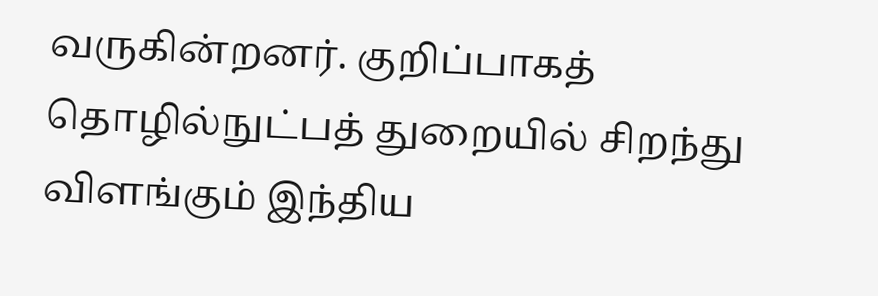வருகின்றனர். குறிப்பாகத் தொழில்நுட்பத் துறையில் சிறந்து விளங்கும் இந்திய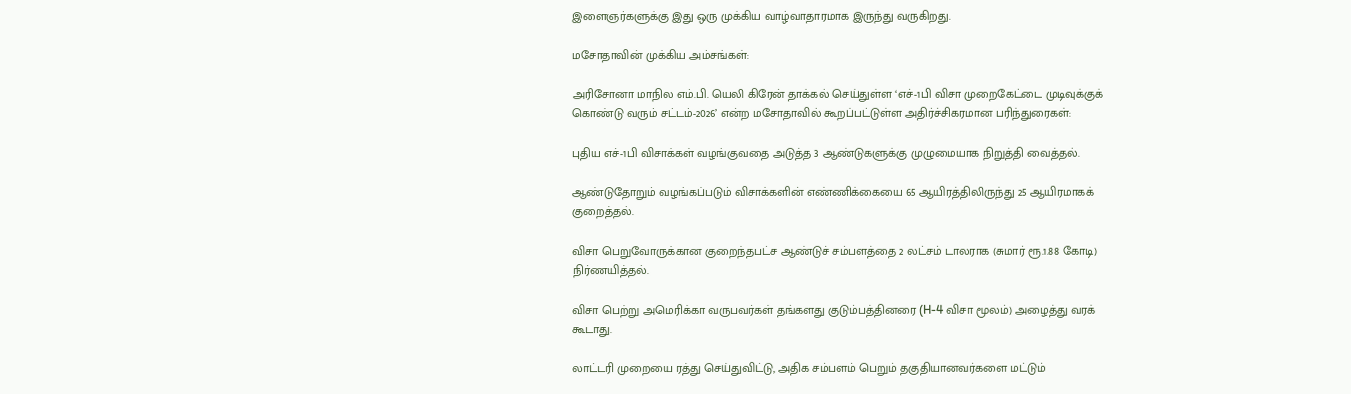இளைஞர்களுக்கு இது ஒரு முக்கிய வாழ்வாதாரமாக இருந்து வருகிறது.

மசோதாவின் முக்கிய அம்சங்கள்:

அரிசோனா மாநில எம்.பி. யெலி கிரேன் தாக்கல் செய்துள்ள ‘எச்-1பி விசா முறைகேட்டை முடிவுக்குக் கொண்டு வரும் சட்டம்-2026’ என்ற மசோதாவில் கூறப்பட்டுள்ள அதிர்ச்சிகரமான பரிந்துரைகள்:

புதிய எச்-1பி விசாக்கள் வழங்குவதை அடுத்த 3 ஆண்டுகளுக்கு முழுமையாக நிறுத்தி வைத்தல்.

ஆண்டுதோறும் வழங்கப்படும் விசாக்களின் எண்ணிக்கையை 65 ஆயிரத்திலிருந்து 25 ஆயிரமாகக் குறைத்தல்.

விசா பெறுவோருக்கான குறைந்தபட்ச ஆண்டுச் சம்பளத்தை 2 லட்சம் டாலராக (சுமார் ரூ.1.88 கோடி) நிர்ணயித்தல்.

விசா பெற்று அமெரிக்கா வருபவர்கள் தங்களது குடும்பத்தினரை (H-4 விசா மூலம்) அழைத்து வரக் கூடாது.

லாட்டரி முறையை ரத்து செய்துவிட்டு, அதிக சம்பளம் பெறும் தகுதியானவர்களை மட்டும்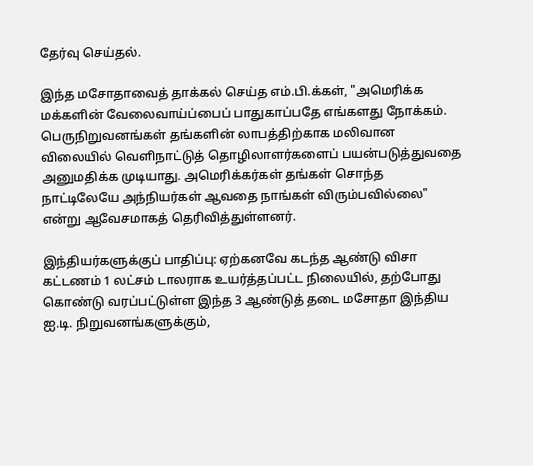தேர்வு செய்தல்.

இந்த மசோதாவைத் தாக்கல் செய்த எம்.பி.க்கள், "அமெரிக்க மக்களின் வேலைவாய்ப்பைப் பாதுகாப்பதே எங்களது நோக்கம். பெருநிறுவனங்கள் தங்களின் லாபத்திற்காக மலிவான விலையில் வெளிநாட்டுத் தொழிலாளர்களைப் பயன்படுத்துவதை அனுமதிக்க முடியாது. அமெரிக்கர்கள் தங்கள் சொந்த நாட்டிலேயே அந்நியர்கள் ஆவதை நாங்கள் விரும்பவில்லை" என்று ஆவேசமாகத் தெரிவித்துள்ளனர்.

இந்தியர்களுக்குப் பாதிப்பு: ஏற்கனவே கடந்த ஆண்டு விசா கட்டணம் 1 லட்சம் டாலராக உயர்த்தப்பட்ட நிலையில், தற்போது கொண்டு வரப்பட்டுள்ள இந்த 3 ஆண்டுத் தடை மசோதா இந்திய ஐ.டி. நிறுவனங்களுக்கும்,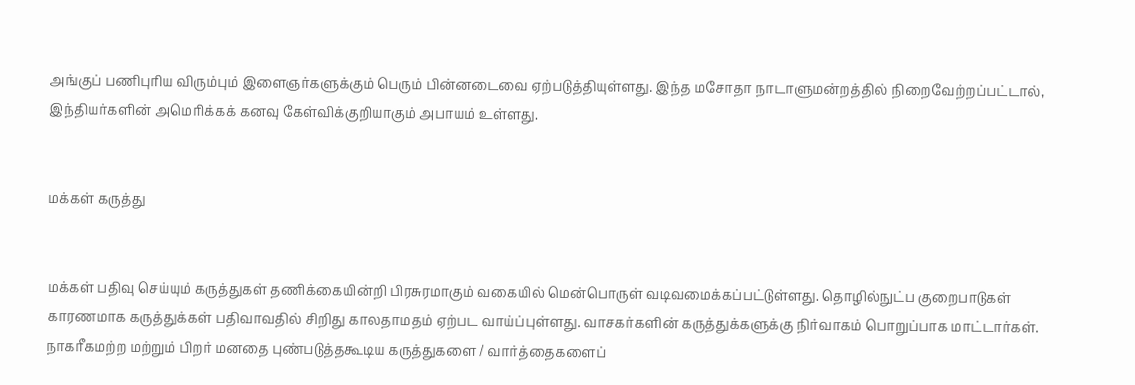அங்குப் பணிபுரிய விரும்பும் இளைஞர்களுக்கும் பெரும் பின்னடைவை ஏற்படுத்தியுள்ளது. இந்த மசோதா நாடாளுமன்றத்தில் நிறைவேற்றப்பட்டால், இந்தியர்களின் அமெரிக்கக் கனவு கேள்விக்குறியாகும் அபாயம் உள்ளது.


மக்கள் கருத்து


மக்கள் பதிவு செய்யும் கருத்துகள் தணிக்கையின்றி பிரசுரமாகும் வகையில் மென்பொருள் வடிவமைக்கப்பட்டுள்ளது. தொழில்நுட்ப குறைபாடுகள் காரணமாக கருத்துக்கள் பதிவாவதில் சிறிது காலதாமதம் ஏற்பட வாய்ப்புள்ளது. வாசகர்களின் கருத்துக்களுக்கு நிர்வாகம் பொறுப்பாக மாட்டார்கள். நாகரீகமற்ற மற்றும் பிறர் மனதை புண்படுத்தகூடிய கருத்துகளை / வார்த்தைகளைப்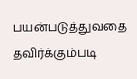பயன்படுத்துவதை தவிர்க்கும்படி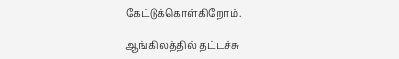கேட்டுக்கொள்கிறோம்.

ஆங்கிலத்தில் தட்டச்சு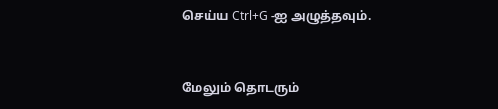செய்ய Ctrl+G -ஐ அழுத்தவும்.



மேலும் தொடரும்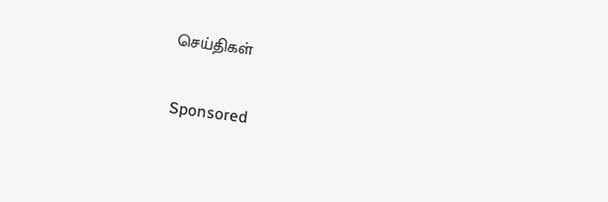செய்திகள்

Sponsored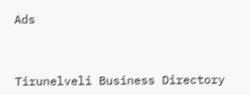Ads



Tirunelveli Business Directory